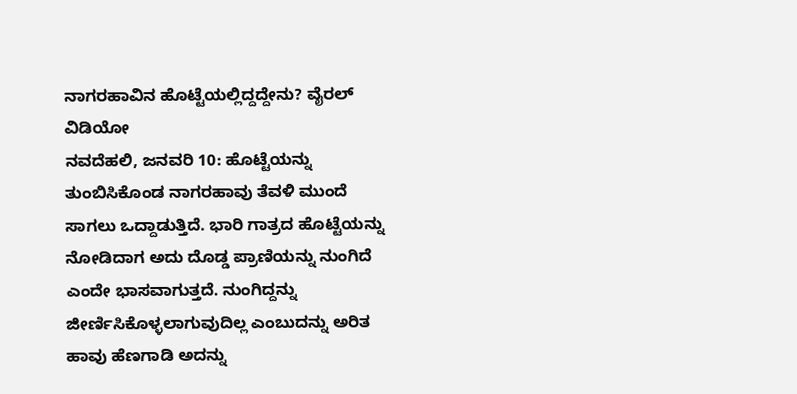ನಾಗರಹಾವಿನ ಹೊಟ್ಟೆಯಲ್ಲಿದ್ದದ್ದೇನು? ವೈರಲ್ ವಿಡಿಯೋ
ನವದೆಹಲಿ, ಜನವರಿ 10: ಹೊಟ್ಟೆಯನ್ನು ತುಂಬಿಸಿಕೊಂಡ ನಾಗರಹಾವು ತೆವಳಿ ಮುಂದೆ ಸಾಗಲು ಒದ್ದಾಡುತ್ತಿದೆ. ಭಾರಿ ಗಾತ್ರದ ಹೊಟ್ಟೆಯನ್ನು ನೋಡಿದಾಗ ಅದು ದೊಡ್ಡ ಪ್ರಾಣಿಯನ್ನು ನುಂಗಿದೆ ಎಂದೇ ಭಾಸವಾಗುತ್ತದೆ. ನುಂಗಿದ್ದನ್ನು ಜೀರ್ಣಿಸಿಕೊಳ್ಳಲಾಗುವುದಿಲ್ಲ ಎಂಬುದನ್ನು ಅರಿತ ಹಾವು ಹೆಣಗಾಡಿ ಅದನ್ನು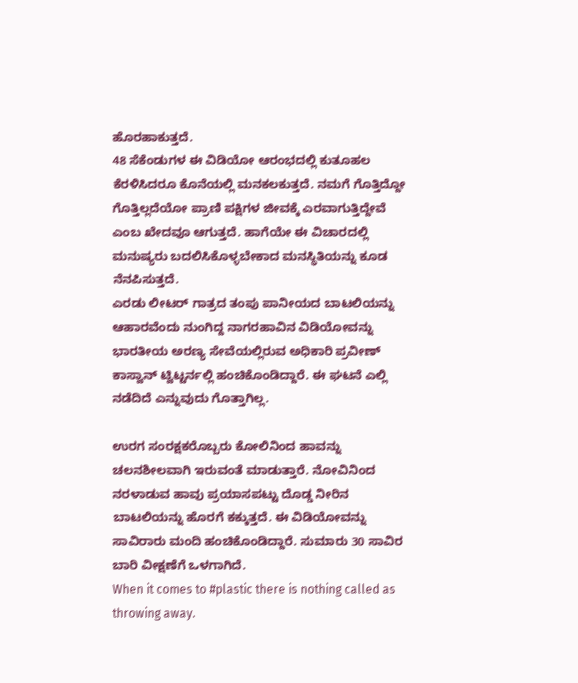ಹೊರಹಾಕುತ್ತದೆ.
48 ಸೆಕೆಂಡುಗಳ ಈ ವಿಡಿಯೋ ಆರಂಭದಲ್ಲಿ ಕುತೂಹಲ ಕೆರಳಿಸಿದರೂ ಕೊನೆಯಲ್ಲಿ ಮನಕಲಕುತ್ತದೆ. ನಮಗೆ ಗೊತ್ತಿದ್ದೋ ಗೊತ್ತಿಲ್ಲದೆಯೋ ಪ್ರಾಣಿ ಪಕ್ಷಿಗಳ ಜೀವಕ್ಕೆ ಎರವಾಗುತ್ತಿದ್ದೇವೆ ಎಂಬ ಖೇದವೂ ಆಗುತ್ತದೆ. ಹಾಗೆಯೇ ಈ ವಿಚಾರದಲ್ಲಿ ಮನುಷ್ಯರು ಬದಲಿಸಿಕೊಳ್ಳಬೇಕಾದ ಮನಸ್ಥಿತಿಯನ್ನು ಕೂಡ ನೆನಪಿಸುತ್ತದೆ.
ಎರಡು ಲೀಟರ್ ಗಾತ್ರದ ತಂಪು ಪಾನೀಯದ ಬಾಟಲಿಯನ್ನು ಆಹಾರವೆಂದು ನುಂಗಿದ್ದ ನಾಗರಹಾವಿನ ವಿಡಿಯೋವನ್ನು ಭಾರತೀಯ ಅರಣ್ಯ ಸೇವೆಯಲ್ಲಿರುವ ಅಧಿಕಾರಿ ಪ್ರವೀಣ್ ಕಾಸ್ವಾನ್ ಟ್ವಿಟ್ಟರ್ನಲ್ಲಿ ಹಂಚಿಕೊಂಡಿದ್ದಾರೆ. ಈ ಘಟನೆ ಎಲ್ಲಿ ನಡೆದಿದೆ ಎನ್ನುವುದು ಗೊತ್ತಾಗಿಲ್ಲ.

ಉರಗ ಸಂರಕ್ಷಕರೊಬ್ಬರು ಕೋಲಿನಿಂದ ಹಾವನ್ನು ಚಲನಶೀಲವಾಗಿ ಇರುವಂತೆ ಮಾಡುತ್ತಾರೆ. ನೋವಿನಿಂದ ನರಳಾಡುವ ಹಾವು ಪ್ರಯಾಸಪಟ್ಟು ದೊಡ್ಡ ನೀರಿನ ಬಾಟಲಿಯನ್ನು ಹೊರಗೆ ಕಕ್ಕುತ್ತದೆ. ಈ ವಿಡಿಯೋವನ್ನು ಸಾವಿರಾರು ಮಂದಿ ಹಂಚಿಕೊಂಡಿದ್ದಾರೆ. ಸುಮಾರು 30 ಸಾವಿರ ಬಾರಿ ವೀಕ್ಷಣೆಗೆ ಒಳಗಾಗಿದೆ.
When it comes to #plastic there is nothing called as throwing away.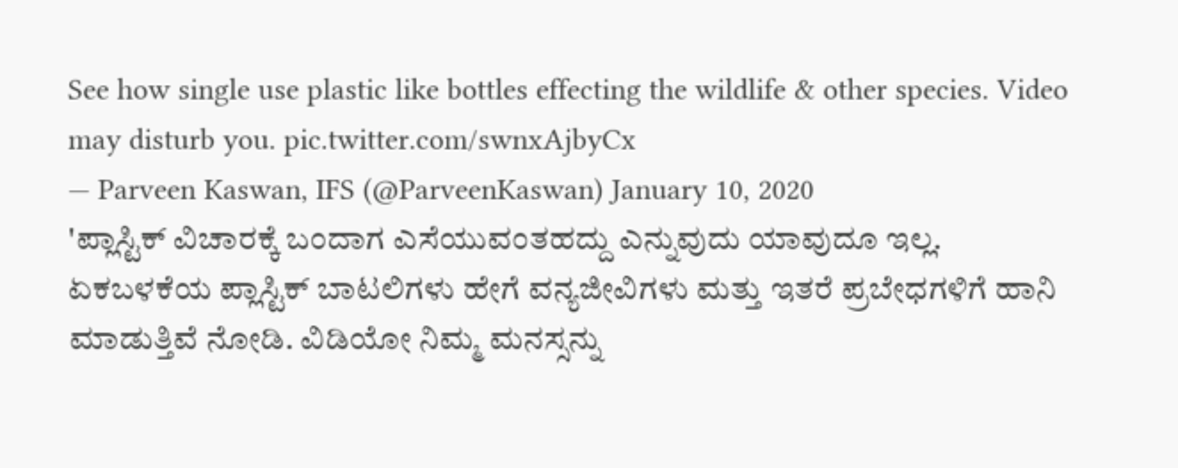See how single use plastic like bottles effecting the wildlife & other species. Video may disturb you. pic.twitter.com/swnxAjbyCx
— Parveen Kaswan, IFS (@ParveenKaswan) January 10, 2020
'ಪ್ಲಾಸ್ಟಿಕ್ ವಿಚಾರಕ್ಕೆ ಬಂದಾಗ ಎಸೆಯುವಂತಹದ್ದು ಎನ್ನುವುದು ಯಾವುದೂ ಇಲ್ಲ. ಏಕಬಳಕೆಯ ಪ್ಲಾಸ್ಟಿಕ್ ಬಾಟಲಿಗಳು ಹೇಗೆ ವನ್ಯಜೀವಿಗಳು ಮತ್ತು ಇತರೆ ಪ್ರಬೇಧಗಳಿಗೆ ಹಾನಿ ಮಾಡುತ್ತಿವೆ ನೋಡಿ. ವಿಡಿಯೋ ನಿಮ್ಮ ಮನಸ್ಸನ್ನು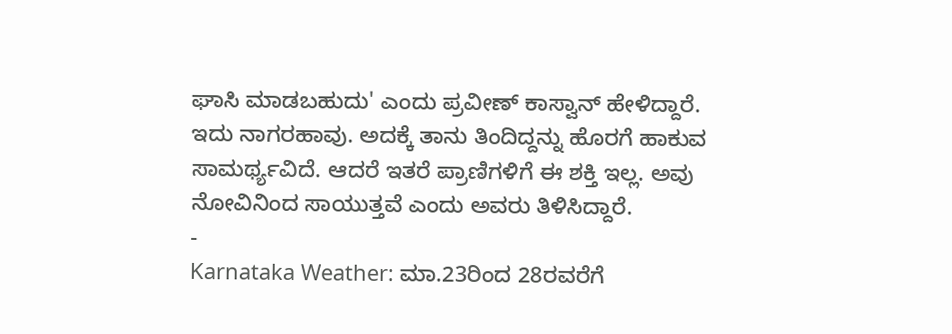ಘಾಸಿ ಮಾಡಬಹುದು' ಎಂದು ಪ್ರವೀಣ್ ಕಾಸ್ವಾನ್ ಹೇಳಿದ್ದಾರೆ.
ಇದು ನಾಗರಹಾವು. ಅದಕ್ಕೆ ತಾನು ತಿಂದಿದ್ದನ್ನು ಹೊರಗೆ ಹಾಕುವ ಸಾಮರ್ಥ್ಯವಿದೆ. ಆದರೆ ಇತರೆ ಪ್ರಾಣಿಗಳಿಗೆ ಈ ಶಕ್ತಿ ಇಲ್ಲ. ಅವು ನೋವಿನಿಂದ ಸಾಯುತ್ತವೆ ಎಂದು ಅವರು ತಿಳಿಸಿದ್ದಾರೆ.
-
Karnataka Weather: ಮಾ.23ರಿಂದ 28ರವರೆಗೆ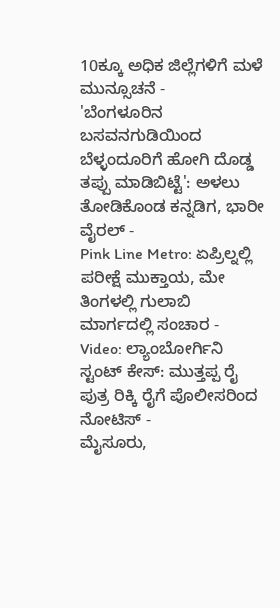10ಕ್ಕೂ ಅಧಿಕ ಜಿಲ್ಲೆಗಳಿಗೆ ಮಳೆ ಮುನ್ಸೂಚನೆ -
'ಬೆಂಗಳೂರಿನ ಬಸವನಗುಡಿಯಿಂದ ಬೆಳ್ಳಂದೂರಿಗೆ ಹೋಗಿ ದೊಡ್ಡ ತಪ್ಪು ಮಾಡಿಬಿಟ್ಟೆ': ಅಳಲು ತೋಡಿಕೊಂಡ ಕನ್ನಡಿಗ, ಭಾರೀ ವೈರಲ್ -
Pink Line Metro: ಏಪ್ರಿಲ್ನಲ್ಲಿ ಪರೀಕ್ಷೆ ಮುಕ್ತಾಯ, ಮೇ ತಿಂಗಳಲ್ಲಿ ಗುಲಾಬಿ ಮಾರ್ಗದಲ್ಲಿ ಸಂಚಾರ -
Video: ಲ್ಯಾಂಬೋರ್ಗಿನಿ ಸ್ಟಂಟ್ ಕೇಸ್: ಮುತ್ತಪ್ಪ ರೈ ಪುತ್ರ ರಿಕ್ಕಿ ರೈಗೆ ಪೊಲೀಸರಿಂದ ನೋಟಿಸ್ -
ಮೈಸೂರು,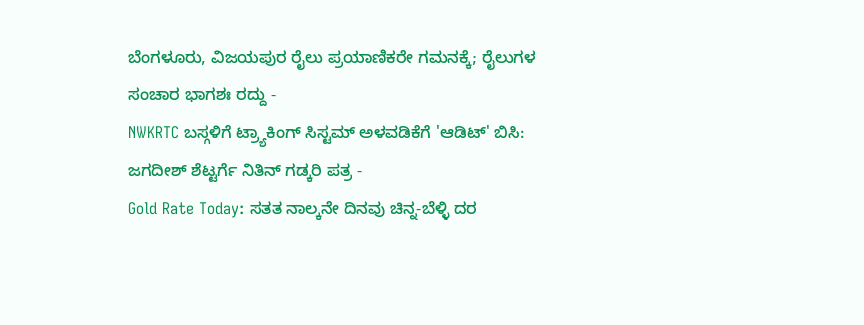ಬೆಂಗಳೂರು, ವಿಜಯಪುರ ರೈಲು ಪ್ರಯಾಣಿಕರೇ ಗಮನಕ್ಕೆ; ರೈಲುಗಳ ಸಂಚಾರ ಭಾಗಶಃ ರದ್ದು -
NWKRTC ಬಸ್ಗಳಿಗೆ ಟ್ರ್ಯಾಕಿಂಗ್ ಸಿಸ್ಟಮ್ ಅಳವಡಿಕೆಗೆ 'ಆಡಿಟ್' ಬಿಸಿ: ಜಗದೀಶ್ ಶೆಟ್ಟರ್ಗೆ ನಿತಿನ್ ಗಡ್ಕರಿ ಪತ್ರ -
Gold Rate Today: ಸತತ ನಾಲ್ಕನೇ ದಿನವು ಚಿನ್ನ-ಬೆಳ್ಳಿ ದರ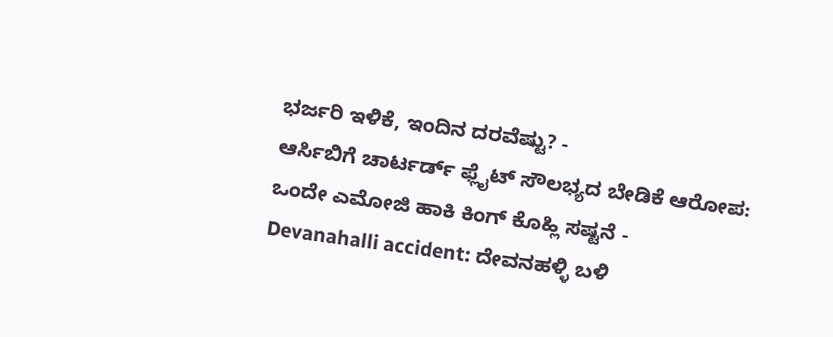ಭರ್ಜರಿ ಇಳಿಕೆ, ಇಂದಿನ ದರವೆಷ್ಟು? -
ಆರ್ಸಿಬಿಗೆ ಚಾರ್ಟರ್ಡ್ ಫ್ಲೈಟ್ ಸೌಲಭ್ಯದ ಬೇಡಿಕೆ ಆರೋಪ: ಒಂದೇ ಎಮೋಜಿ ಹಾಕಿ ಕಿಂಗ್ ಕೊಹ್ಲಿ ಸಷ್ಟನೆ -
Devanahalli accident: ದೇವನಹಳ್ಳಿ ಬಳಿ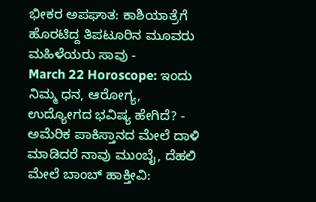ಭೀಕರ ಅಪಘಾತ: ಕಾಶಿಯಾತ್ರೆಗೆ ಹೊರಟಿದ್ದ ತಿಪಟೂರಿನ ಮೂವರು ಮಹಿಳೆಯರು ಸಾವು -
March 22 Horoscope: ಇಂದು ನಿಮ್ಮ ಧನ, ಆರೋಗ್ಯ, ಉದ್ಯೋಗದ ಭವಿಷ್ಯ ಹೇಗಿದೆ? -
ಅಮೆರಿಕ ಪಾಕಿಸ್ತಾನದ ಮೇಲೆ ದಾಳಿ ಮಾಡಿದರೆ ನಾವು ಮುಂಬೈ, ದೆಹಲಿ ಮೇಲೆ ಬಾಂಬ್ ಹಾಕ್ತೀವಿ: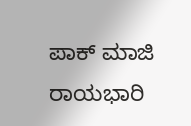ಪಾಕ್ ಮಾಜಿ ರಾಯಭಾರಿ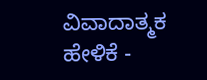ವಿವಾದಾತ್ಮಕ ಹೇಳಿಕೆ -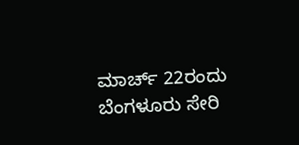ಮಾರ್ಚ್ 22ರಂದು ಬೆಂಗಳೂರು ಸೇರಿ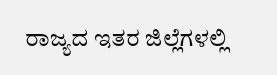ರಾಜ್ಯದ ಇತರ ಜಿಲ್ಲೆಗಳಲ್ಲಿ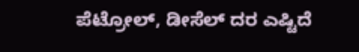ಪೆಟ್ರೋಲ್, ಡೀಸೆಲ್ ದರ ಎಷ್ಟಿದೆ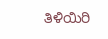ತಿಳಿಯಿರಿ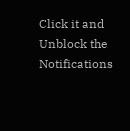Click it and Unblock the Notifications